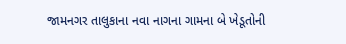જામનગર તાલુકાના નવા નાગના ગામના બે ખેડૂતોની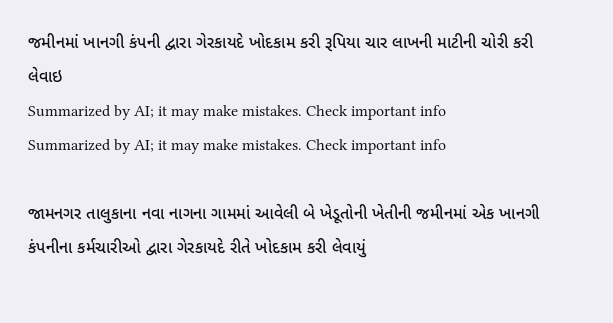જમીનમાં ખાનગી કંપની દ્વારા ગેરકાયદે ખોદકામ કરી રૂપિયા ચાર લાખની માટીની ચોરી કરી લેવાઇ
Summarized by AI; it may make mistakes. Check important info
Summarized by AI; it may make mistakes. Check important info

જામનગર તાલુકાના નવા નાગના ગામમાં આવેલી બે ખેડૂતોની ખેતીની જમીનમાં એક ખાનગી કંપનીના કર્મચારીઓ દ્વારા ગેરકાયદે રીતે ખોદકામ કરી લેવાયું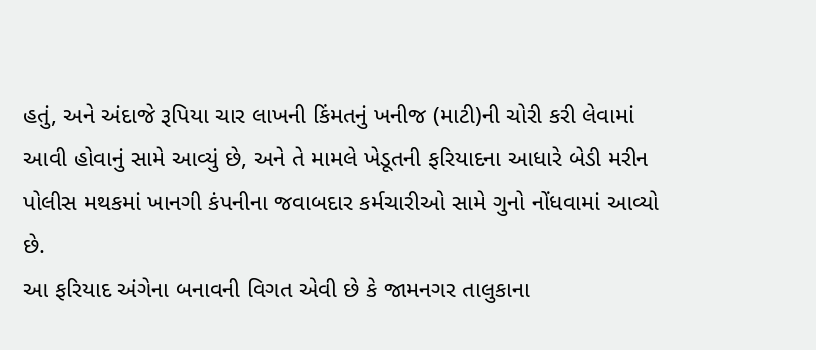હતું, અને અંદાજે રૂપિયા ચાર લાખની કિંમતનું ખનીજ (માટી)ની ચોરી કરી લેવામાં આવી હોવાનું સામે આવ્યું છે, અને તે મામલે ખેડૂતની ફરિયાદના આધારે બેડી મરીન પોલીસ મથકમાં ખાનગી કંપનીના જવાબદાર કર્મચારીઓ સામે ગુનો નોંધવામાં આવ્યો છે.
આ ફરિયાદ અંગેના બનાવની વિગત એવી છે કે જામનગર તાલુકાના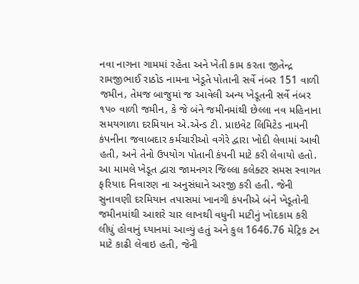નવા નાગના ગામમાં રહેતા અને ખેતી કામ કરતા જીતેન્દ્ર રામજીભાઈ રાઠોડ નામના ખેડૂતે પોતાની સર્વે નંબર 151 વાળી જમીન, તેમજ બાજુમાં જ આવેલી અન્ય ખેડૂતની સર્વે નંબર ૧૫૦ વાળી જમીન, કે જે બંને જમીનમાંથી છેલ્લા નવ મહિનાના સમયગાળા દરમિયાન એ.એન્ડ ટી. પ્રાઇવેટ લિમિટેડ નામની કંપનીના જવાબદાર કર્મચારીઓ વગેરે દ્વારા ખોદી લેવામાં આવી હતી, અને તેનો ઉપયોગ પોતાની કંપની માટે કરી લેવાયો હતો.
આ મામલે ખેડૂત દ્વારા જામનગર જિલ્લા કલેક્ટર સમસ સ્વાગત ફરિયાદ નિવારણ ના અનુસંધાને અરજી કરી હતી. જેની સુનાવણી દરમિયાન તપાસમાં ખાનગી કંપનીએ બંને ખેડૂતોની જમીનમાંથી આશરે ચાર લાખથી વધુની માટીનું ખોદકામ કરી લીધું હોવાનું ધ્યાનમાં આવ્યું હતું અને કુલ 1646.76 મેટ્રિક ટન માટે કાઢી લેવાઇ હતી, જેની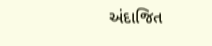અંદાજિત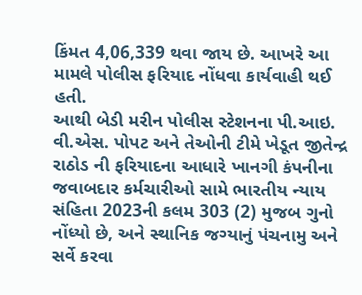કિંમત 4,06,339 થવા જાય છે. આખરે આ મામલે પોલીસ ફરિયાદ નોંધવા કાર્યવાહી થઈ હતી.
આથી બેડી મરીન પોલીસ સ્ટેશનના પી.આઇ. વી.એસ. પોપટ અને તેઓની ટીમે ખેડૂત જીતેન્દ્ર રાઠોડ ની ફરિયાદના આધારે ખાનગી કંપનીના જવાબદાર કર્મચારીઓ સામે ભારતીય ન્યાય સંહિતા 2023ની કલમ 303 (2) મુજબ ગુનો નોંધ્યો છે, અને સ્થાનિક જગ્યાનું પંચનામુ અને સર્વે કરવા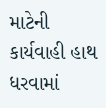માટેની કાર્યવાહી હાથ ધરવામાં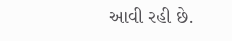આવી રહી છે.